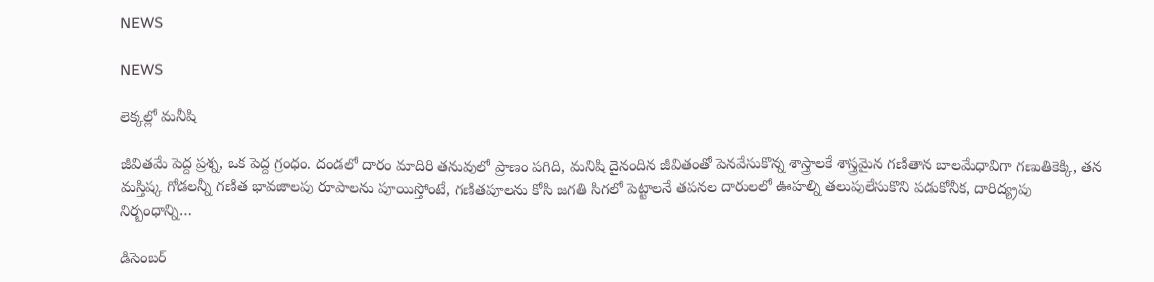NEWS

NEWS

లెక్కల్లో మనీషి

జీవితమే పెద్ద ప్రశ్న, ఒక పెద్ద గ్రంధం. దండలో దారం మాదిరి తనువులో ప్రాణం పగిది, మనిషి దైనందిన జీవితంతో పెనవేసుకొన్న శాస్త్రాలకే శాస్త్రమైన గణితాన బాలమేధావిగా గణుతికెక్కి, తన మస్తిష్క గోడలన్నీ గణిత భావజాలపు రూపాలను పూయిస్తోంటే, గణితపూలను కోసి జగతి సిగలో పెట్టాలనే తపనల దారులలో ఊహల్ని తలుపులేసుకొని పడుకోనీక, దారిద్య్రపు నిర్బంధాన్ని…

డిసెంబర్‌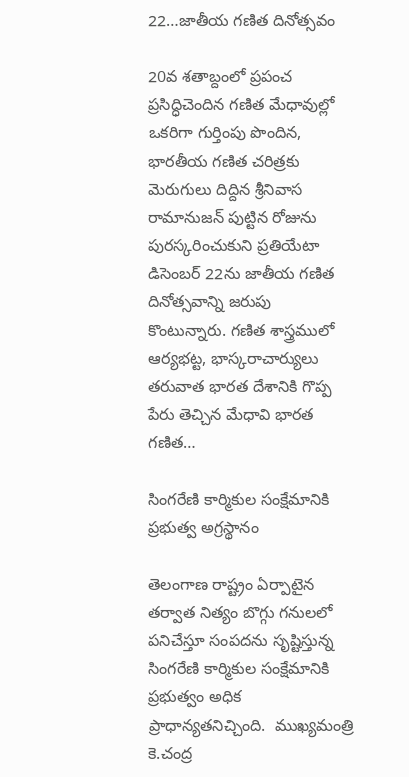22…జాతీయ గణిత దినోత్సవం

20వ శతాబ్దంలో ప్రపంచ ప్రసిద్ధిచెందిన గణిత మేధావుల్లో ఒకరిగా గుర్తింపు పొందిన, భారతీయ గణిత చరిత్రకు  మెరుగులు దిద్దిన శ్రీనివాస రామానుజన్‌ ‌పుట్టిన రోజును పురస్కరించుకుని ప్రతియేటా డిసెంబర్‌ 22ను జాతీయ గణిత దినోత్సవాన్ని జరుపు కొంటున్నారు. గణిత శాస్త్రములో ఆర్యభట్ట, భాస్కరాచార్యులు తరువాత భారత దేశానికి గొప్ప పేరు తెచ్చిన మేధావి భారత గణిత…

సింగరేణి కార్మికుల సంక్షేమానికి ప్రభుత్వ అగ్రస్థానం

తెలంగాణ రాష్ట్రం ఏర్పాటైన తర్వాత నిత్యం బొగ్గు గనులలో పనిచేస్తూ సంపదను సృష్టిస్తున్న సింగరేణి కార్మికుల సంక్షేమానికి ప్రభుత్వం అధిక ప్రాధాన్యతనిచ్చింది.  ముఖ్యమంత్రి  కె.చంద్ర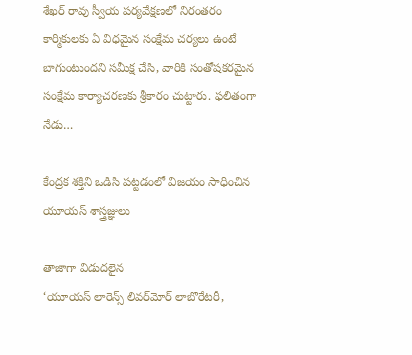శేఖర్‌ ‌రావు స్వీయ పర్యవేక్షణలో నిరంతరం కార్మికులకు ఏ విధమైన సంక్షేమ చర్యలు ఉంటే బాగుంటుందని సమీక్ష చేసి, వారికి సంతోషకరమైన సంక్షేమ కార్యాచరణకు శ్రీకారం చుట్టారు. ఫలితంగా నేడు…

కేంద్రక శక్తిని ఒడిసి పట్టడంలో విజయం సాధించిన యూయస్‌ ‌శాస్త్రజ్ఞులు

తాజాగా విడుదలైన ‘యూయస్‌ ‌లారెన్స్ ‌లివర్‌మోర్‌ ‌లాబొరేటరీ,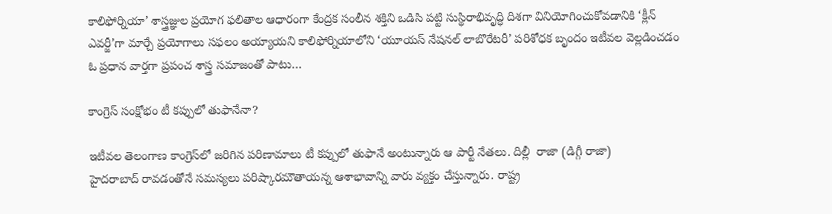కాలిఫోర్నియా’ శాస్త్రజ్ఞుల ప్రయోగ ఫలితాల ఆధారంగా కేంద్రక సంలీన శక్తిని ఒడిసి పట్టి సుస్థిరాభివృద్ధి దిశగా వినియోగించుకోవడానికి ‘క్లీన్‌ ఎవర్జీ’గా మార్చే ప్రయోగాలు సఫలం అయ్యాయని కాలిఫోర్నియాలోని ‘యూయస్‌ ‌నేషనల్‌ ‌లాబొరేటరీ’ పరిశోధక బృందం ఇటీవల వెల్లడించడం ఓ ప్రధాన వార్తగా ప్రపంచ శాస్త్ర సమాజంతో పాటు…

కాంగ్రెస్‌ ‌సంక్షోభం టీ కప్పులో తుఫానేనా?

ఇటీవల తెలంగాణ కాంగ్రెస్‌లో జరిగిన పరిణామాలు టీ కప్పులో తుఫానే అంటున్నారు ఆ పార్టీ నేతలు. దిల్లీ  రాజా (డిగ్గీ రాజా) హైదరాబాద్‌ ‌రావడంతోనే సమస్యలు పరిష్కారమౌతాయన్న ఆశాభావాన్ని వారు వ్యక్తం చేస్తున్నారు. రాష్ట్ర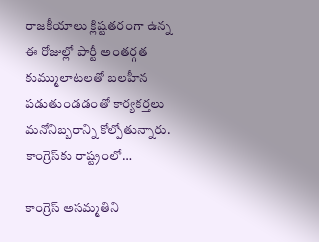రాజకీయాలు క్లిష్టతరంగా ఉన్న ఈ రోజుల్లో పార్టీ అంతర్గత కుమ్ములాటలతో బలహీన పడుతుండడంతో కార్యకర్తలు మనోనిబ్బరాన్ని కోల్పోతున్నారు. కాంగ్రెస్‌కు రాష్ట్రంలో…

కాంగ్రెస్‌ అసమ్మతిని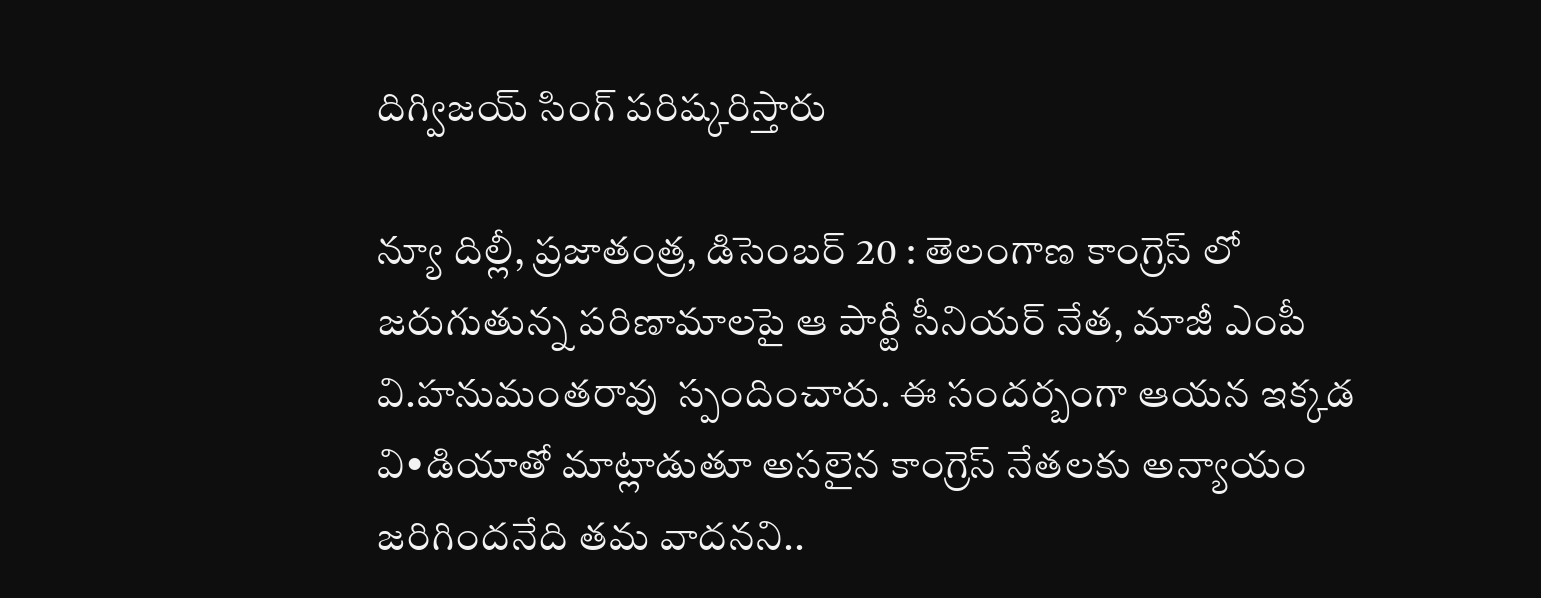దిగ్విజయ్‌ ‌సింగ్‌ ‌పరిష్కరిస్తారు

న్యూ దిల్లీ, ప్రజాతంత్ర, డిసెంబర్‌ 20 : తెలంగాణ కాంగ్రెస్‌ ‌లో జరుగుతున్న పరిణామాలపై ఆ పార్టీ సీనియర్‌ ‌నేత, మాజీ ఎంపీ వి.హనుమంతరావు  స్పందించారు. ఈ సందర్బంగా ఆయన ఇక్కడ వి•డియాతో మాట్లాడుతూ అసలైన కాంగ్రెస్‌ ‌నేతలకు అన్యాయం జరిగిందనేది తమ వాదనని..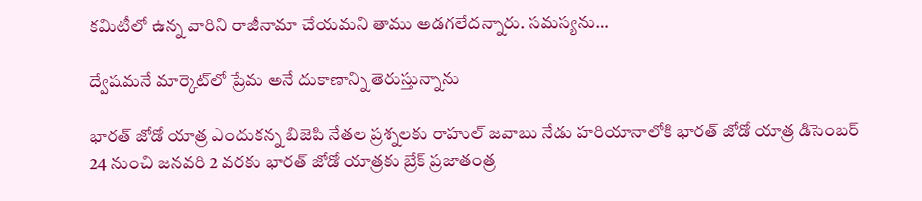కమిటీలో ఉన్న వారిని రాజీనామా చేయమని తాము అడగలేదన్నారు. సమస్యను…

ద్వేషమనే మార్కెట్‌లో ప్రేమ అనే దుకాణాన్ని తెరుస్తున్నాను

భారత్‌ ‌జోడో యాత్ర ఎందుకన్న బిజెపి నేతల ప్రశ్నలకు రాహుల్‌ ‌జవాబు నేడు హరియానాలోకి భారత్‌ ‌జోడో యాత్ర డిసెంబర్‌ 24 నుంచి జనవరి 2 వరకు భారత్‌ ‌జోడో యాత్రకు బ్రేక్‌ ప్రజాతంత్ర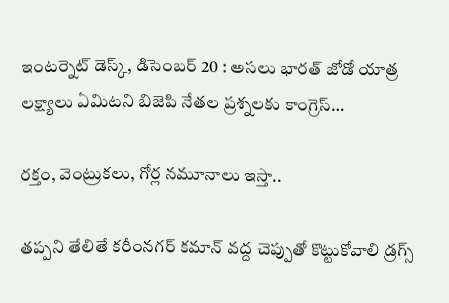ఇంటర్నెట్‌ ‌డెస్క్, డిసెంబర్‌ 20 : అసలు భారత్‌ ‌జోడో యాత్ర లక్ష్యాలు ఏమిటని బిజెపి నేతల ప్రశ్నలకు కాంగ్రెస్‌…

రక్తం, వెంట్రుకలు, గోర్ల నమూనాలు ఇస్తా..

తప్పని తేలితే కరీంనగర్‌ ‌కమాన్‌ ‌వద్ద చెప్పుతో కొట్టుకోవాలి డ్రగ్స్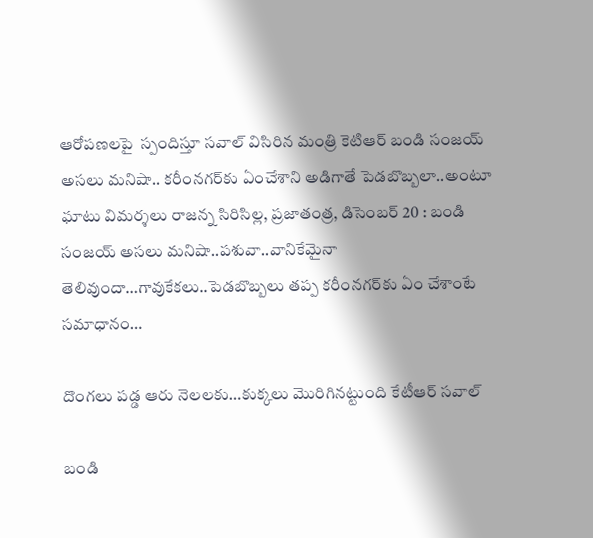ఆరోపణలపై  స్పందిస్తూ సవాల్‌ ‌విసిరిన మంత్రి కెటిఆర్‌ ‌బండి సంజయ్‌ అసలు మనిషా.. కరీంనగర్‌కు ఏంచేశాని అడిగాతే పెడబొబ్బలా..అంటూ ఘాటు విమర్శలు రాజన్న సిరిసిల్ల, ప్రజాతంత్ర, డిసెంబర్‌ 20 : బండి సంజయ్‌ అసలు మనిషా..పశువా..వానికేమైనా తెలివుందా…గావుకేకలు..పెడబొబ్బలు తప్ప కరీంనగర్‌కు ఏం చేశాంటే సమాధానం…

దొంగలు పడ్డ ఆరు నెలలకు…కుక్కలు మొరిగినట్టుంది కేటీఆర్‌ ‌సవాల్‌

బండి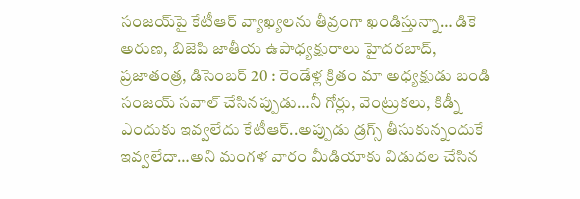సంజయ్‌పై కేటీఆర్‌ ‌వ్యాఖ్యలను తీవ్రంగా ఖండిస్తున్నా… డికె అరుణ, బిజెపి జాతీయ ఉపాధ్యక్షురాలు హైదరబాద్‌, ప్రజాతంత్ర, డిసెంబర్‌ 20 : రెండేళ్ల క్రితం మా అధ్యక్షుడు బండి సంజయ్‌ ‌సవాల్‌ ‌చేసినప్పుడు…నీ గోర్లు, వెంట్రుకలు, కిడ్నీ ఎందుకు ఇవ్వలేదు కేటీఆర్‌..అప్పుడు డ్రగ్స్ ‌తీసుకున్నందుకే ఇవ్వలేదా…అని మంగళ వారం మీడియాకు విడుదల చేసిన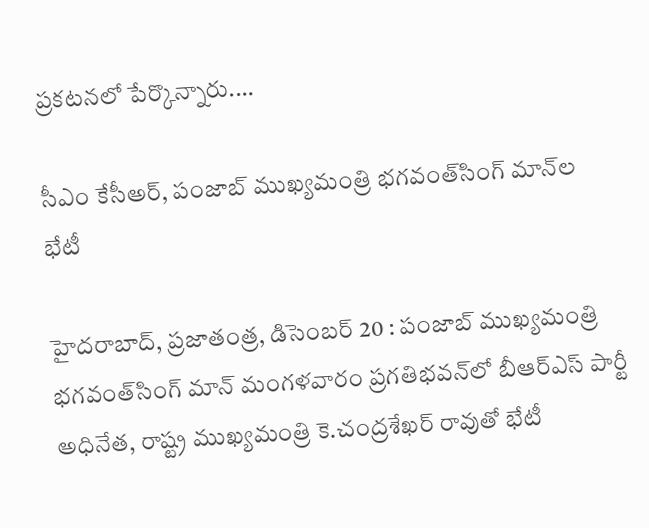ప్రకటనలో పేర్కొన్నారు.…

సీఎం కేసీఅర్‌, పంజాబ్‌ ‌ముఖ్యమంత్రి భగవంత్‌సింగ్‌ ‌మాన్‌ల భేటీ

హైదరాబాద్‌, ప్రజాతంత్ర, డిసెంబర్‌ 20 : పంజాబ్‌ ‌ముఖ్యమంత్రి భగవంత్‌సింగ్‌ ‌మాన్‌ ‌మంగళవారం ప్రగతిభవన్‌లో బీఆర్‌ఎస్‌ ‌పార్టీ అధినేత, రాష్ట్ర ముఖ్యమంత్రి కె.చంద్రశేఖర్‌ ‌రావుతో భేటీ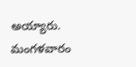అయ్యారు. మంగళవారం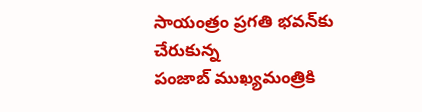సాయంత్రం ప్రగతి భవన్‌కు చేరుకున్న పంజాబ్‌ ‌ముఖ్యమంత్రికి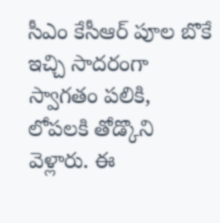సీఎం కేసీఆర్‌ ‌పూల బొకే ఇచ్చి సాదరంగా స్వాగతం పలికి, లోపలకి తోడ్కొని వెళ్లారు. ఈ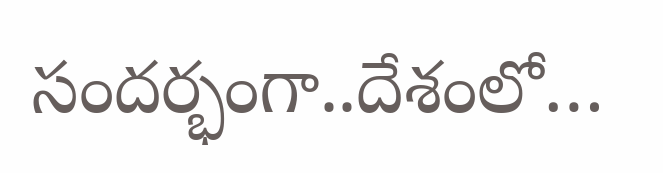సందర్భంగా..దేశంలో…